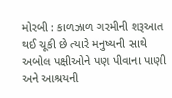મોરબી : કાળઝાળ ગરમીની શરૂઆત થઈ ચૂકી છે ત્યારે મનુષ્યની સાથે અબોલ પક્ષીઓને પણ પીવાના પાણી અને આશ્રયની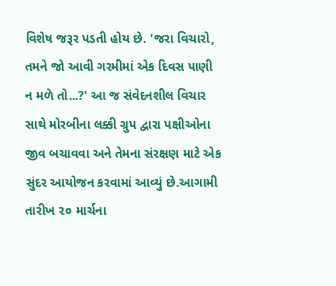વિશેષ જરૂર પડતી હોય છે. 'જરા વિચારો, તમને જો આવી ગરમીમાં એક દિવસ પાણી ન મળે તો...?' આ જ સંવેદનશીલ વિચાર સાથે મોરબીના લક્કી ગ્રુપ દ્વારા પક્ષીઓના જીવ બચાવવા અને તેમના સંરક્ષણ માટે એક સુંદર આયોજન કરવામાં આવ્યું છે.આગામી તારીખ ૨૦ માર્ચના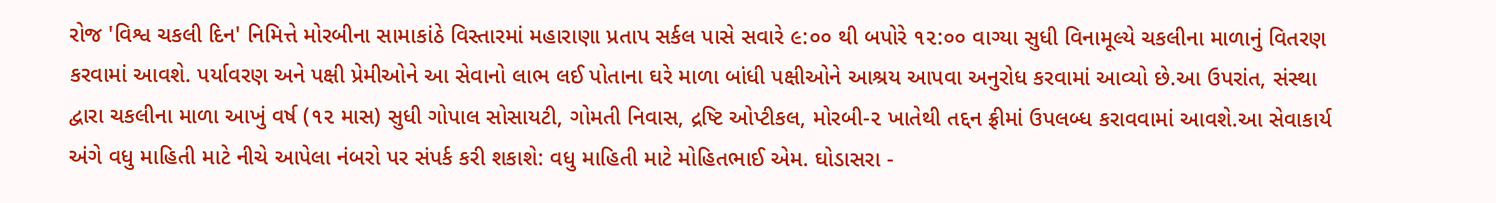રોજ 'વિશ્વ ચકલી દિન' નિમિત્તે મોરબીના સામાકાંઠે વિસ્તારમાં મહારાણા પ્રતાપ સર્કલ પાસે સવારે ૯:૦૦ થી બપોરે ૧૨:૦૦ વાગ્યા સુધી વિનામૂલ્યે ચકલીના માળાનું વિતરણ કરવામાં આવશે. પર્યાવરણ અને પક્ષી પ્રેમીઓને આ સેવાનો લાભ લઈ પોતાના ઘરે માળા બાંધી પક્ષીઓને આશ્રય આપવા અનુરોધ કરવામાં આવ્યો છે.આ ઉપરાંત, સંસ્થા દ્વારા ચકલીના માળા આખું વર્ષ (૧૨ માસ) સુધી ગોપાલ સોસાયટી, ગોમતી નિવાસ, દ્રષ્ટિ ઓપ્ટીકલ, મોરબી-૨ ખાતેથી તદ્દન ફ્રીમાં ઉપલબ્ધ કરાવવામાં આવશે.આ સેવાકાર્ય અંગે વધુ માહિતી માટે નીચે આપેલા નંબરો પર સંપર્ક કરી શકાશે: વધુ માહિતી માટે મોહિતભાઈ એમ. ઘોડાસરા -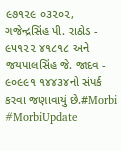૯૭૧૨૯ ૦૩૨૦૨, ગજેન્દ્રસિંહ પી. રાઠોડ - ૯૫૧૨૨ ૪૧૮૧૮ અને જયપાલસિંહ જે. જાદવ - ૯૦૯૯૧ ૧૪૪૩૪નો સંપર્ક કરવા જણાવાયું છે.#Morbi #MorbiUpdate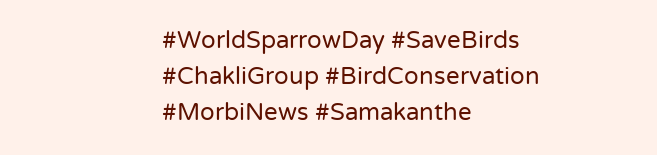#WorldSparrowDay #SaveBirds #ChakliGroup #BirdConservation #MorbiNews #Samakanthe